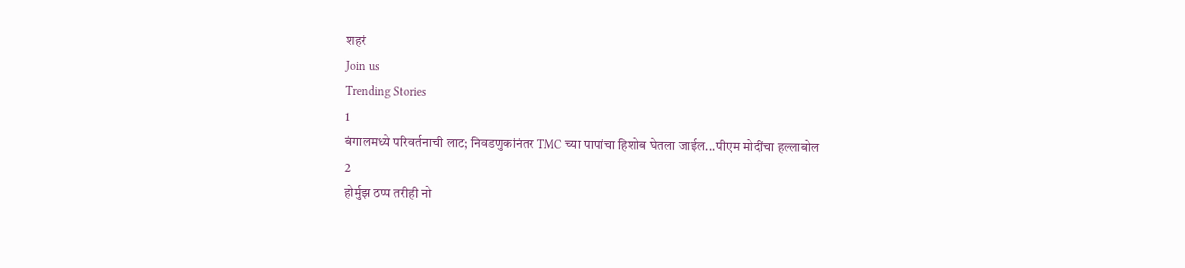शहरं
Join us
Trending Stories
1
बंगालमध्ये परिवर्तनाची लाट; निवडणुकांनंतर TMC च्या पापांचा हिशोब घेतला जाईल...पीएम मोदींचा हल्लाबोल
2
होर्मुझ ठप्प तरीही नो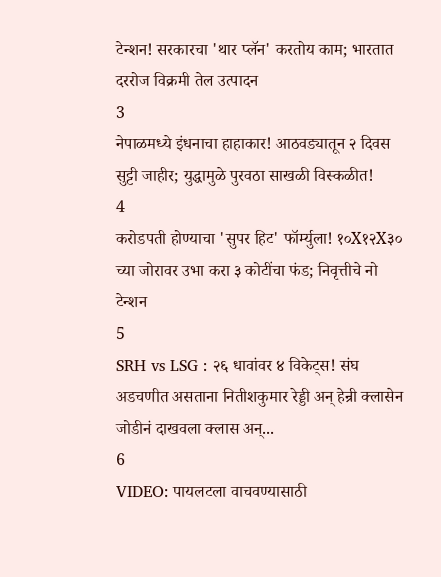टेन्शन! सरकारचा 'थार प्लॅन' करतोय काम; भारतात दररोज विक्रमी तेल उत्पादन
3
नेपाळमध्ये इंधनाचा हाहाकार! आठवड्यातून २ दिवस सुट्टी जाहीर; युद्धामुळे पुरवठा साखळी विस्कळीत!
4
करोडपती होण्याचा 'सुपर हिट' फॉर्म्युला! १०X१२X३० च्या जोरावर उभा करा ३ कोटींचा फंड; निवृत्तीचे नो टेन्शन
5
SRH vs LSG : २६ धावांवर ४ विकेट्स! संघ अडचणीत असताना नितीशकुमार रेड्डी अन् हेन्री क्लासेन जोडीनं दाखवला क्लास अन्...
6
VIDEO: पायलटला वाचवण्यासाठी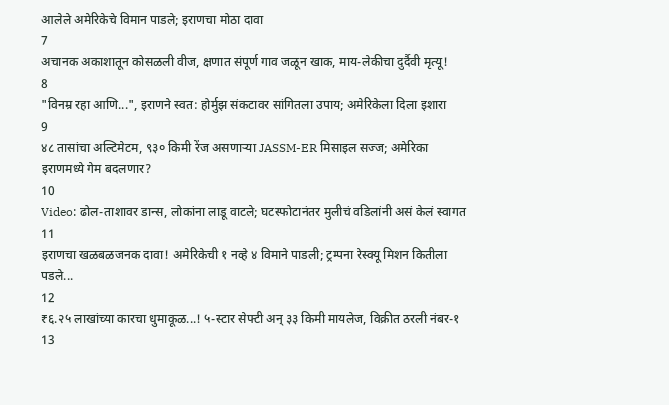आलेले अमेरिकेचे विमान पाडले; इराणचा मोठा दावा
7
अचानक अकाशातून कोसळली वीज, क्षणात संपूर्ण गाव जळून खाक, माय-लेकीचा दुर्दैवी मृत्यू!
8
"विनम्र रहा आणि...", इराणने स्वत: होर्मुझ संकटावर सांगितला उपाय; अमेरिकेला दिला इशारा
9
४८ तासांचा अल्टिमेटम, ९३० किमी रेंज असणाऱ्या JASSM-ER मिसाइल सज्ज; अमेरिका इराणमध्ये गेम बदलणार?
10
Video: ढोल-ताशावर डान्स, लोकांना लाडू वाटले; घटस्फोटानंतर मुलीचं वडिलांनी असं केलं स्वागत
11
इराणचा खळबळजनक दावा! अमेरिकेची १ नव्हे ४ विमाने पाडली; ट्रम्पना रेस्क्यू मिशन कितीला पडले...
12
₹६.२५ लाखांच्या कारचा धुमाकूळ...! ५-स्टार सेफ्टी अन् ३३ किमी मायलेज, विक्रीत ठरली नंबर-१
13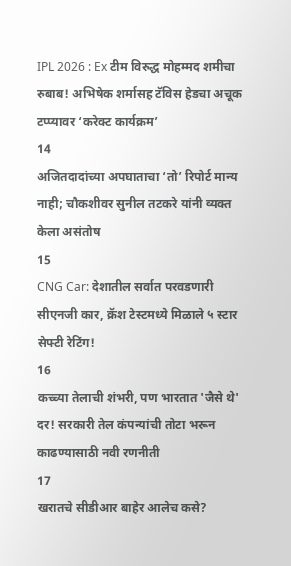IPL 2026 : Ex टीम विरुद्ध मोहम्मद शमीचा रुबाब! अभिषेक शर्मासह टॅविस हेडचा अचूक टप्प्यावर ‘करेक्ट कार्यक्रम’
14
अजितदादांच्या अपघाताचा ‘तो’ रिपोर्ट मान्य नाही; चौकशीवर सुनील तटकरे यांनी व्यक्त केला असंतोष
15
CNG Car: देशातील सर्वात परवडणारी सीएनजी कार, क्रॅश टेस्टमध्ये मिळाले ५ स्टार सेफ्टी रेटिंग!
16
कच्च्या तेलाची शंभरी, पण भारतात 'जैसे थे' दर! सरकारी तेल कंपन्यांची तोटा भरून काढण्यासाठी नवी रणनीती
17
खरातचे सीडीआर बाहेर आलेच कसे?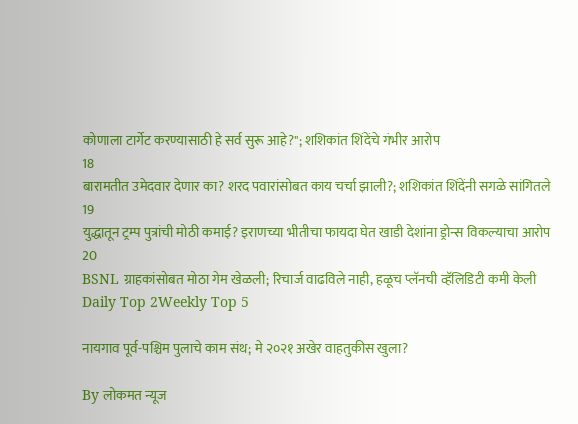कोणाला टार्गेट करण्यासाठी हे सर्व सुरू आहे?"; शशिकांत शिंदेंचे गंभीर आरोप
18
बारामतीत उमेदवार देणार का? शरद पवारांसोबत काय चर्चा झाली?; शशिकांत शिंदेंनी सगळे सांगितले
19
युद्धातून ट्रम्प पुत्रांची मोठी कमाई? इराणच्या भीतीचा फायदा घेत खाडी देशांना ड्रोन्स विकल्याचा आरोप
20
BSNL ग्राहकांसोबत मोठा गेम खेळली; रिचार्ज वाढविले नाही, हळूच प्लॅनची व्हॅलिडिटी कमी केली
Daily Top 2Weekly Top 5

नायगाव पूर्व-पश्चिम पुलाचे काम संथ; मे २०२१ अखेर वाहतुकीस खुला?

By लोकमत न्यूज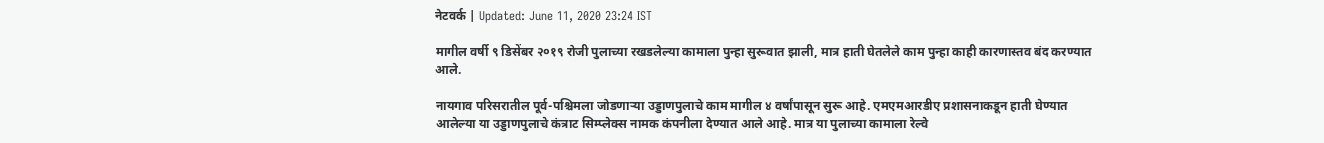नेटवर्क | Updated: June 11, 2020 23:24 IST

मागील वर्षी ९ डिसेंबर २०१९ रोजी पुलाच्या रखडलेल्या कामाला पुन्हा सुरूवात झाली, मात्र हाती घेतलेले काम पुन्हा काही कारणास्तव बंद करण्यात आले.

नायगाव परिसरातील पूर्व-पश्चिमला जोडणाऱ्या उड्डाणपुलाचे काम मागील ४ वर्षांपासून सुरू आहे. एमएमआरडीए प्रशासनाकडून हाती घेण्यात आलेल्या या उड्डाणपुलाचे कंत्राट सिम्प्लेक्स नामक कंपनीला देण्यात आले आहे. मात्र या पुलाच्या कामाला रेल्वे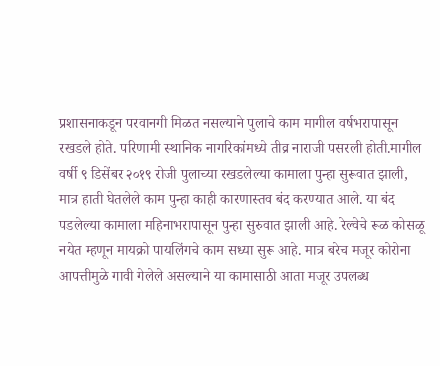प्रशासनाकडून परवानगी मिळत नसल्याने पुलाचे काम मागील वर्षभरापासून रखडले होते. परिणामी स्थानिक नागरिकांमध्ये तीव्र नाराजी पसरली होती.मागील वर्षी ९ डिसेंबर २०१९ रोजी पुलाच्या रखडलेल्या कामाला पुन्हा सुरूवात झाली, मात्र हाती घेतलेले काम पुन्हा काही कारणास्तव बंद करण्यात आले. या बंद पडलेल्या कामाला महिनाभरापासून पुन्हा सुरुवात झाली आहे. रेल्वेचे रूळ कोसळू नयेत म्हणून मायक्रो पायलिंगचे काम सध्या सुरू आहे. मात्र बरेच मजूर कोरोना आपत्तीमुळे गावी गेलेले असल्याने या कामासाठी आता मजूर उपलब्ध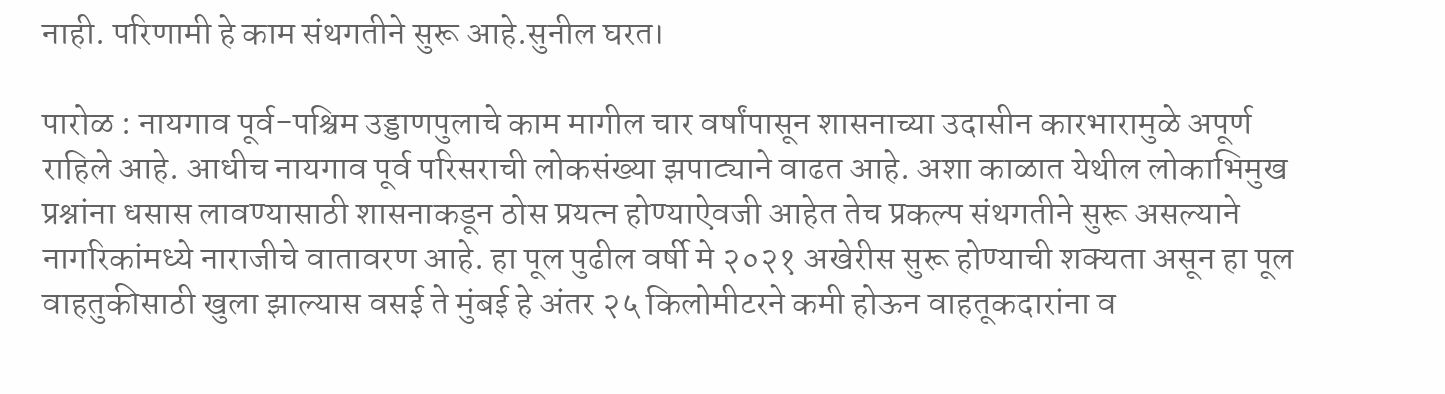नाही. परिणामी हे काम संथगतीने सुरू आहे.सुनील घरत।

पारोळ : नायगाव पूर्व-पश्चिम उड्डाणपुलाचे काम मागील चार वर्षांपासून शासनाच्या उदासीन कारभारामुळे अपूर्ण राहिले आहे. आधीच नायगाव पूर्व परिसराची लोकसंख्या झपाट्याने वाढत आहे. अशा काळात येथील लोकाभिमुख प्रश्नांना धसास लावण्यासाठी शासनाकडून ठोस प्रयत्न होण्याऐवजी आहेत तेच प्रकल्प संथगतीने सुरू असल्याने नागरिकांमध्ये नाराजीचे वातावरण आहे. हा पूल पुढील वर्षी मे २०२१ अखेरीस सुरू होण्याची शक्यता असून हा पूल वाहतुकीसाठी खुला झाल्यास वसई ते मुंबई हे अंतर २५ किलोमीटरने कमी होऊन वाहतूकदारांना व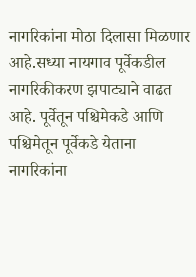नागरिकांना मोठा दिलासा मिळणार आहे.सध्या नायगाव पूर्वेकडील नागरिकीकरण झपाट्याने वाढत आहे. पूर्वेतून पश्चिमेकडे आणि पश्चिमेतून पूर्वेकडे येताना नागरिकांना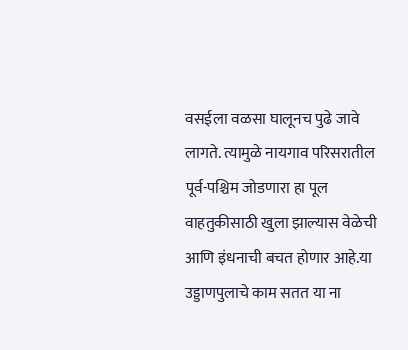वसईला वळसा घालूनच पुढे जावे लागते. त्यामुळे नायगाव परिसरातील पूर्व-पश्चिम जोडणारा हा पूल वाहतुकीसाठी खुला झाल्यास वेळेची आणि इंधनाची बचत होणार आहे.या उड्डाणपुलाचे काम सतत या ना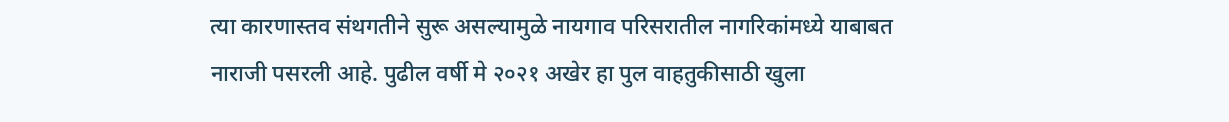त्या कारणास्तव संथगतीने सुरू असल्यामुळे नायगाव परिसरातील नागरिकांमध्ये याबाबत नाराजी पसरली आहे. पुढील वर्षी मे २०२१ अखेर हा पुल वाहतुकीसाठी खुला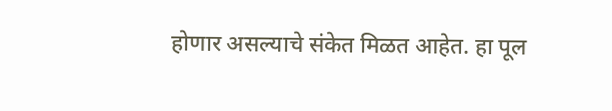होणार असल्याचे संकेत मिळत आहेत. हा पूल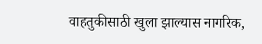वाहतुकीसाठी खुला झाल्यास नागरिक,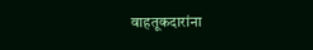वाहतूकदारांना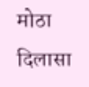मोठा दिलासा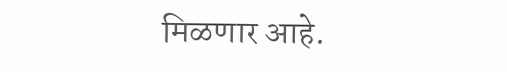मिळणार आहे.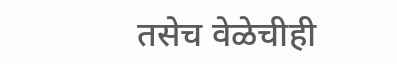तसेच वेळेचीही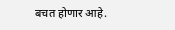बचत होणार आहे.